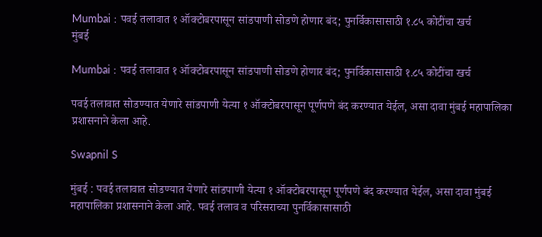Mumbai : पवई तलावात १ ऑक्टोबरपासून सांडपाणी सोडणे होणार बंद; पुनर्विकासासाठी १.८५ कोटींचा खर्च
मुंबई

Mumbai : पवई तलावात १ ऑक्टोबरपासून सांडपाणी सोडणे होणार बंद; पुनर्विकासासाठी १.८५ कोटींचा खर्च

पवई तलावात सोडण्यात येणारे सांडपाणी येत्या १ ऑक्टोबरपासून पूर्णपणे बंद करण्यात येईल, असा दावा मुंबई महापालिका प्रशासनाने केला आहे.

Swapnil S

मुंबई : पवई तलावात सोडण्यात येणारे सांडपाणी येत्या १ ऑक्टोबरपासून पूर्णपणे बंद करण्यात येईल, असा दावा मुंबई महापालिका प्रशासनाने केला आहे. पवई तलाव व परिसराच्या पुनर्विकासासाठी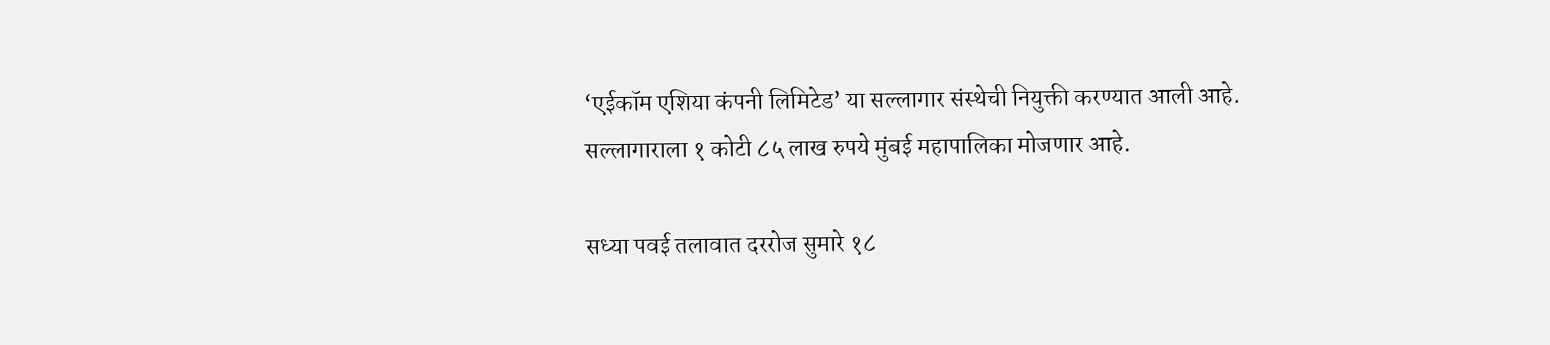‘एईकॉम एशिया कंपनी लिमिटेड’ या सल्लागार संस्थेची नियुक्ती करण्यात आली आहे. सल्लागाराला १ कोटी ८५ लाख रुपये मुंबई महापालिका मोजणार आहे.

सध्या पवई तलावात दररोज सुमारे १८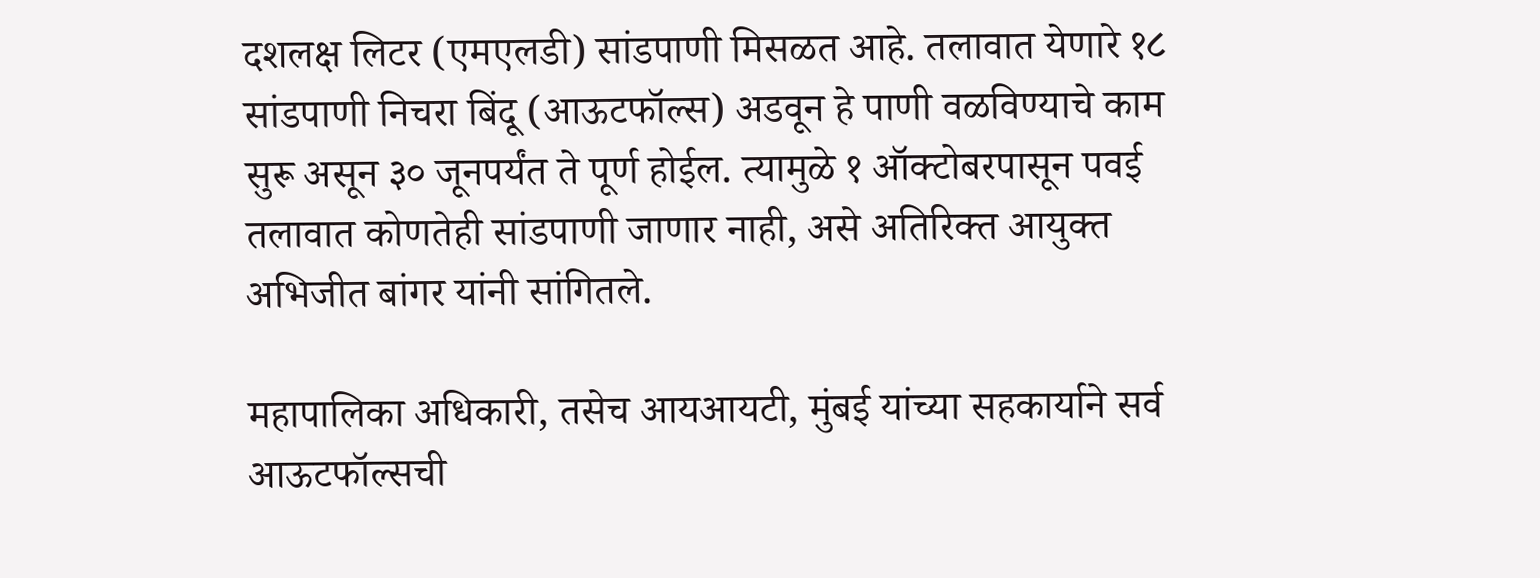दशलक्ष लिटर (एमएलडी) सांडपाणी मिसळत आहे. तलावात येणारे १८ सांडपाणी निचरा बिंदू (आऊटफॉल्स) अडवून हे पाणी वळविण्याचे काम सुरू असून ३० जूनपर्यंत ते पूर्ण होईल. त्यामुळे १ ऑक्टोबरपासून पवई तलावात कोणतेही सांडपाणी जाणार नाही, असे अतिरिक्त आयुक्त अभिजीत बांगर यांनी सांगितले.

महापालिका अधिकारी, तसेच आयआयटी, मुंबई यांच्या सहकार्याने सर्व आऊटफॉल्सची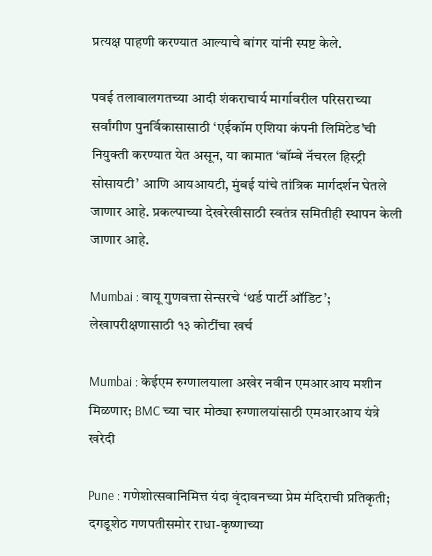प्रत्यक्ष पाहणी करण्यात आल्याचे बांगर यांनी स्पष्ट केले.

पवई तलावालगतच्या आदी शंकराचार्य मार्गावरील परिसराच्या सर्वांगीण पुनर्विकासासाठी ‘एईकॉम एशिया कंपनी लिमिटेड’ची नियुक्ती करण्यात येत असून, या कामात ‘बॉम्बे नॅचरल हिस्ट्री सोसायटी’ आणि आयआयटी, मुंबई यांचे तांत्रिक मार्गदर्शन घेतले जाणार आहे. प्रकल्पाच्या देखरेखीसाठी स्वतंत्र समितीही स्थापन केली जाणार आहे.

Mumbai : वायू गुणवत्ता सेन्सरचे ‘थर्ड पार्टी ऑडिट’; लेखापरीक्षणासाठी १३ कोटींचा खर्च

Mumbai : केईएम रुग्णालयाला अखेर नवीन एमआरआय मशीन मिळणार; BMC च्या चार मोठ्या रुग्णालयांसाठी एमआरआय यंत्रे खरेदी

Pune : गणेशोत्सवानिमित्त यंदा वृंदावनच्या प्रेम मंदिराची प्रतिकृती; दगडूशेठ गणपतीसमोर राधा-कृष्णाच्या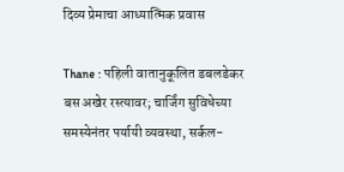दिव्य प्रेमाचा आध्यात्मिक प्रवास

Thane : पहिली वातानुकूलित डबलडेकर बस अखेर रस्त्यावर; चार्जिंग सुविधेच्या समस्येनंतर पर्यायी व्यवस्था, सर्कल-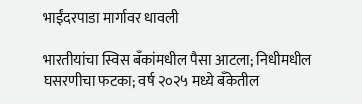भाईंदरपाडा मार्गावर धावली

भारतीयांचा स्विस बँकांमधील पैसा आटला; निधीमधील घसरणीचा फटका; वर्ष २०२५ मध्ये बँकेतील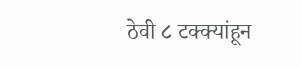ठेवी ८ टक्क्यांहून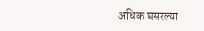अधिक घसरल्या